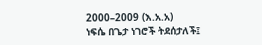2000–2009 (እ.አ.አ)
ነፍሴ በጌታ ነገሮች ትደሰታለች፤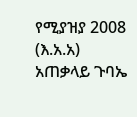የሚያዝያ 2008 (እ.አ.አ) አጠቃላይ ጉባኤ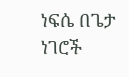ነፍሴ በጌታ ነገሮች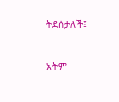ትደሰታለች፤

አትም